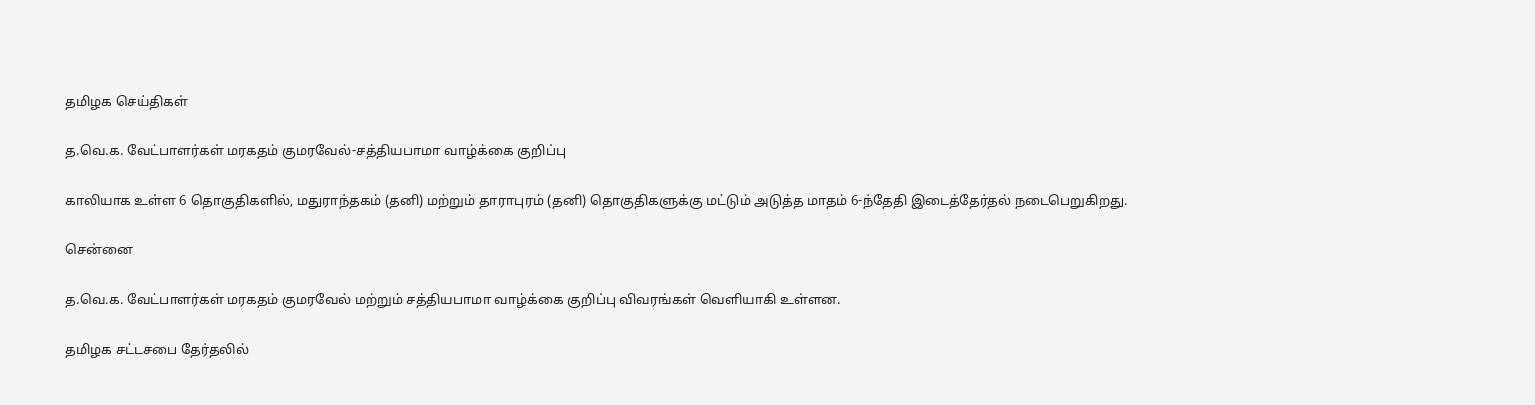தமிழக செய்திகள்

த.வெ.க. வேட்பாளர்கள் மரகதம் குமரவேல்-சத்தியபாமா வாழ்க்கை குறிப்பு

காலியாக உள்ள 6 தொகுதிகளில், மதுராந்தகம் (தனி) மற்றும் தாராபுரம் (தனி) தொகுதிகளுக்கு மட்டும் அடுத்த மாதம் 6-ந்தேதி இடைத்தேர்தல் நடைபெறுகிறது.

சென்னை

த.வெ.க. வேட்பாளர்கள் மரகதம் குமரவேல் மற்றும் சத்தியபாமா வாழ்க்கை குறிப்பு விவரங்கள் வெளியாகி உள்ளன.

தமிழக சட்டசபை தேர்தலில்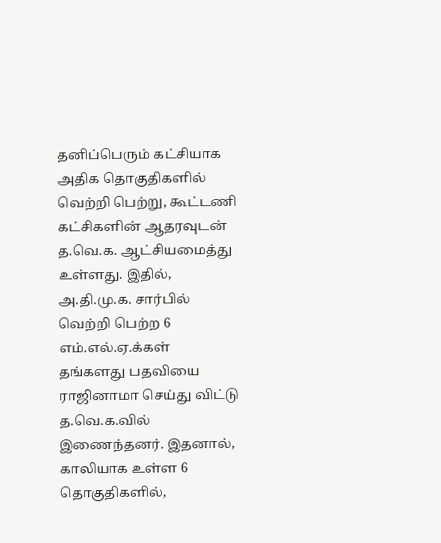தனிப்பெரும் கட்சியாக அதிக தொகுதிகளில் வெற்றி பெற்று, கூட்டணி கட்சிகளின் ஆதரவுடன் த.வெ.க. ஆட்சியமைத்து உள்ளது. இதில், அ.தி.மு.க. சார்பில் வெற்றி பெற்ற 6 எம்.எல்.ஏ.க்கள் தங்களது பதவியை ராஜினாமா செய்து விட்டு த.வெ.க.வில் இணைந்தனர். இதனால், காலியாக உள்ள 6 தொகுதிகளில்,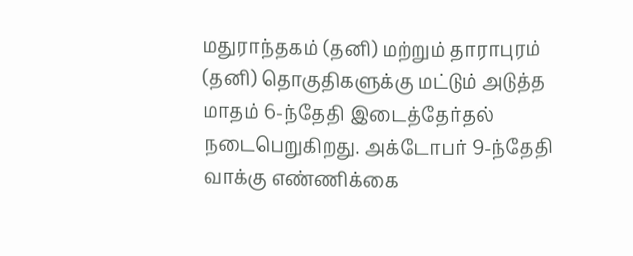மதுராந்தகம் (தனி) மற்றும் தாராபுரம் (தனி) தொகுதிகளுக்கு மட்டும் அடுத்த மாதம் 6-ந்தேதி இடைத்தேர்தல் நடைபெறுகிறது. அக்டோபர் 9-ந்தேதி வாக்கு எண்ணிக்கை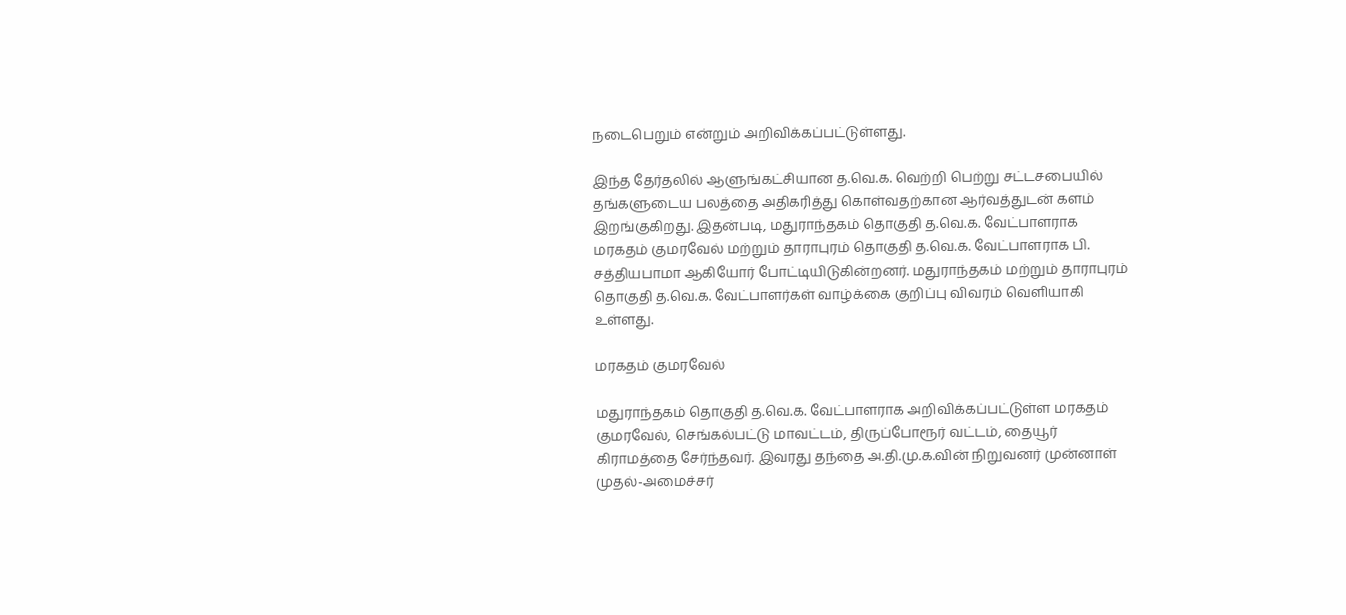நடைபெறும் என்றும் அறிவிக்கப்பட்டுள்ளது.

இந்த தேர்தலில் ஆளுங்கட்சியான த.வெ.க. வெற்றி பெற்று சட்டசபையில் தங்களுடைய பலத்தை அதிகரித்து கொள்வதற்கான ஆர்வத்துடன் களம் இறங்குகிறது. இதன்படி, மதுராந்தகம் தொகுதி த.வெ.க. வேட்பாளராக மரகதம் குமரவேல் மற்றும் தாராபுரம் தொகுதி த.வெ.க. வேட்பாளராக பி. சத்தியபாமா ஆகியோர் போட்டியிடுகின்றனர். மதுராந்தகம் மற்றும் தாராபுரம் தொகுதி த.வெ.க. வேட்பாளர்கள் வாழ்க்கை குறிப்பு விவரம் வெளியாகி உள்ளது.

மரகதம் குமரவேல்

மதுராந்தகம் தொகுதி த.வெ.க. வேட்பாளராக அறிவிக்கப்பட்டுள்ள மரகதம் குமரவேல், செங்கல்பட்டு மாவட்டம், திருப்போரூர் வட்டம், தையூர் கிராமத்தை சேர்ந்தவர். இவரது தந்தை அ.தி.மு.க.வின் நிறுவனர் முன்னாள் முதல்-அமைச்சர்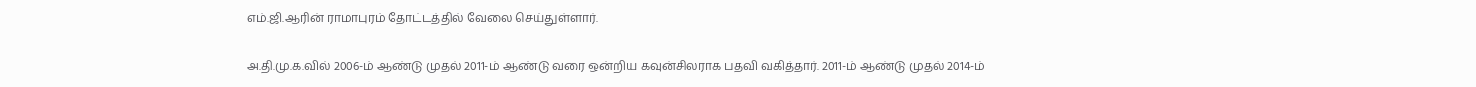எம்.ஜி.ஆரின் ராமாபுரம் தோட்டத்தில் வேலை செய்துள்ளார்.

அ.தி.மு.க.வில் 2006-ம் ஆண்டு முதல் 2011-ம் ஆண்டு வரை ஒன்றிய கவுன்சிலராக பதவி வகித்தார். 2011-ம் ஆண்டு முதல் 2014-ம்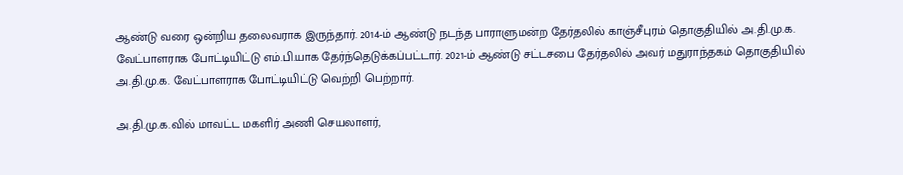ஆண்டு வரை ஒன்றிய தலைவராக இருந்தார். 2014-ம் ஆண்டு நடந்த பாராளுமன்ற தேர்தலில் காஞ்சீபுரம் தொகுதியில் அ.தி.மு.க. வேட்பாளராக போட்டியிட்டு எம்.பி.யாக தேர்ந்தெடுக்கப்பட்டார். 2021-ம் ஆண்டு சட்டசபை தேர்தலில் அவர் மதுராந்தகம் தொகுதியில் அ.தி.மு.க. வேட்பாளராக போட்டியிட்டு வெற்றி பெற்றார்.

அ.தி.மு.க.வில் மாவட்ட மகளிர் அணி செயலாளர்,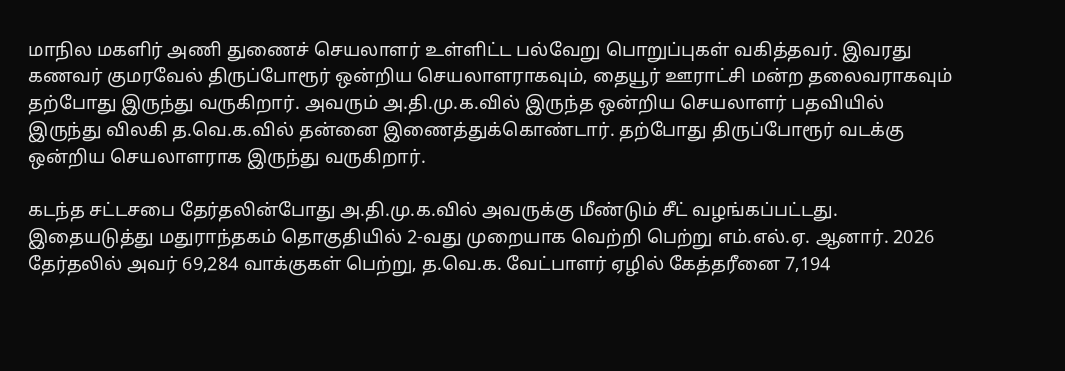மாநில மகளிர் அணி துணைச் செயலாளர் உள்ளிட்ட பல்வேறு பொறுப்புகள் வகித்தவர். இவரது கணவர் குமரவேல் திருப்போரூர் ஒன்றிய செயலாளராகவும், தையூர் ஊராட்சி மன்ற தலைவராகவும் தற்போது இருந்து வருகிறார். அவரும் அ.தி.மு.க.வில் இருந்த ஒன்றிய செயலாளர் பதவியில் இருந்து விலகி த.வெ.க.வில் தன்னை இணைத்துக்கொண்டார். தற்போது திருப்போரூர் வடக்கு ஒன்றிய செயலாளராக இருந்து வருகிறார்.

கடந்த சட்டசபை தேர்தலின்போது அ.தி.மு.க.வில் அவருக்கு மீண்டும் சீட் வழங்கப்பட்டது. இதையடுத்து மதுராந்தகம் தொகுதியில் 2-வது முறையாக வெற்றி பெற்று எம்.எல்.ஏ. ஆனார். 2026 தேர்தலில் அவர் 69,284 வாக்குகள் பெற்று, த.வெ.க. வேட்பாளர் ஏழில் கேத்தரீனை 7,194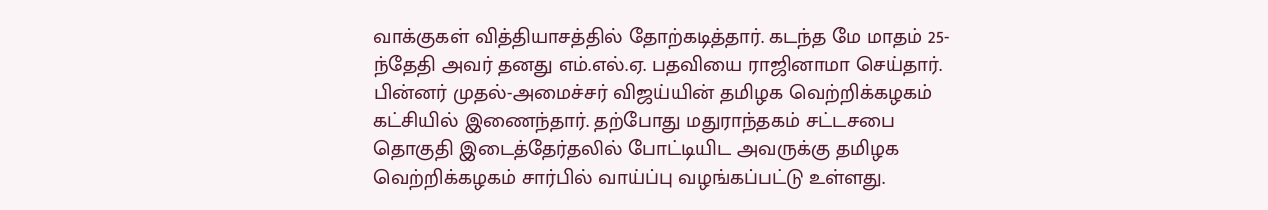வாக்குகள் வித்தியாசத்தில் தோற்கடித்தார். கடந்த மே மாதம் 25-ந்தேதி அவர் தனது எம்.எல்.ஏ. பதவியை ராஜினாமா செய்தார். பின்னர் முதல்-அமைச்சர் விஜய்யின் தமிழக வெற்றிக்கழகம் கட்சியில் இணைந்தார். தற்போது மதுராந்தகம் சட்டசபை தொகுதி இடைத்தேர்தலில் போட்டியிட அவருக்கு தமிழக வெற்றிக்கழகம் சார்பில் வாய்ப்பு வழங்கப்பட்டு உள்ளது.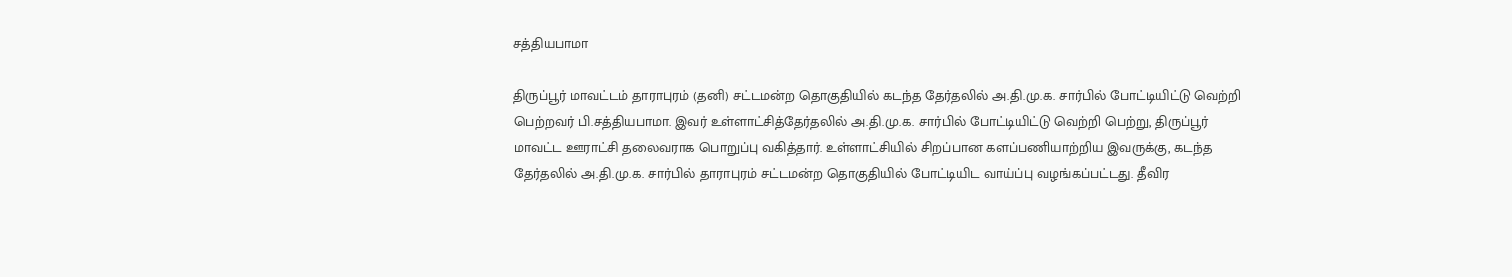சத்தியபாமா

திருப்பூர் மாவட்டம் தாராபுரம் (தனி) சட்டமன்ற தொகுதியில் கடந்த தேர்தலில் அ.தி.மு.க. சார்பில் போட்டியிட்டு வெற்றி பெற்றவர் பி.சத்தியபாமா. இவர் உள்ளாட்சித்தேர்தலில் அ.தி.மு.க. சார்பில் போட்டியிட்டு வெற்றி பெற்று, திருப்பூர் மாவட்ட ஊராட்சி தலைவராக பொறுப்பு வகித்தார். உள்ளாட்சியில் சிறப்பான களப்பணியாற்றிய இவருக்கு, கடந்த தேர்தலில் அ.தி.மு.க. சார்பில் தாராபுரம் சட்டமன்ற தொகுதியில் போட்டியிட வாய்ப்பு வழங்கப்பட்டது. தீவிர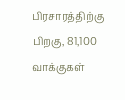பிரசாரத்திற்கு பிறகு, 81,100 வாக்குகள்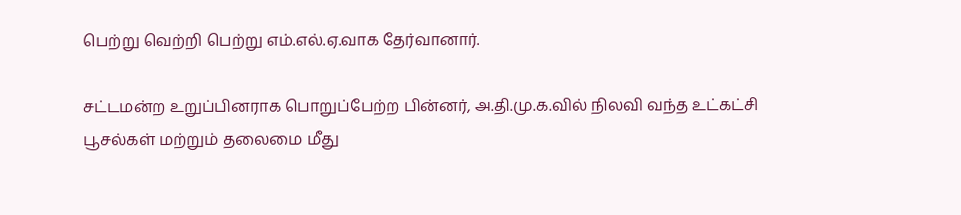பெற்று வெற்றி பெற்று எம்.எல்.ஏ.வாக தேர்வானார்.

சட்டமன்ற உறுப்பினராக பொறுப்பேற்ற பின்னர், அ.தி.மு.க.வில் நிலவி வந்த உட்கட்சி பூசல்கள் மற்றும் தலைமை மீது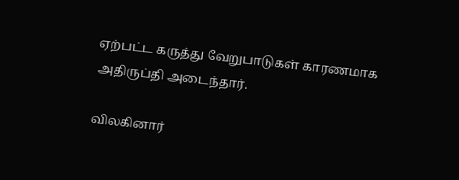ஏற்பட்ட கருத்து வேறுபாடுகள் காரணமாக அதிருப்தி அடைந்தார்.

விலகினார்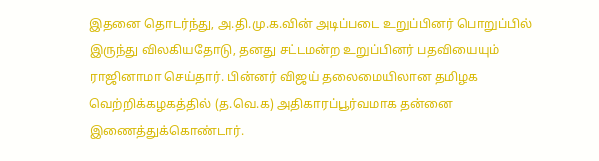இதனை தொடர்ந்து, அ.தி.மு.க.வின் அடிப்படை உறுப்பினர் பொறுப்பில் இருந்து விலகியதோடு, தனது சட்டமன்ற உறுப்பினர் பதவியையும் ராஜினாமா செய்தார். பின்னர் விஜய் தலைமையிலான தமிழக வெற்றிக்கழகத்தில் (த.வெ.க) அதிகாரப்பூர்வமாக தன்னை இணைத்துக்கொண்டார்.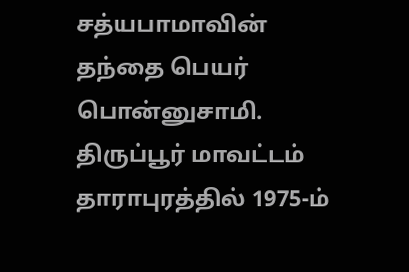சத்யபாமாவின் தந்தை பெயர் பொன்னுசாமி. திருப்பூர் மாவட்டம் தாராபுரத்தில் 1975-ம்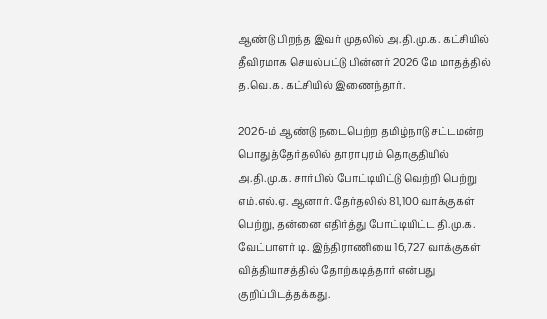ஆண்டு பிறந்த இவர் முதலில் அ.தி.மு.க. கட்சியில் தீவிரமாக செயல்பட்டு பின்னர் 2026 மே மாதத்தில் த.வெ.க. கட்சியில் இணைந்தார்.

2026-ம் ஆண்டு நடைபெற்ற தமிழ்நாடு சட்டமன்ற பொதுத்தேர்தலில் தாராபுரம் தொகுதியில் அ.தி.மு.க. சார்பில் போட்டியிட்டு வெற்றி பெற்று எம்.எல்.ஏ. ஆனார். தேர்தலில் 81,100 வாக்குகள் பெற்று, தன்னை எதிர்த்து போட்டியிட்ட தி.மு.க. வேட்பாளர் டி. இந்திராணியை 16,727 வாக்குகள் வித்தியாசத்தில் தோற்கடித்தார் என்பது குறிப்பிடத்தக்கது.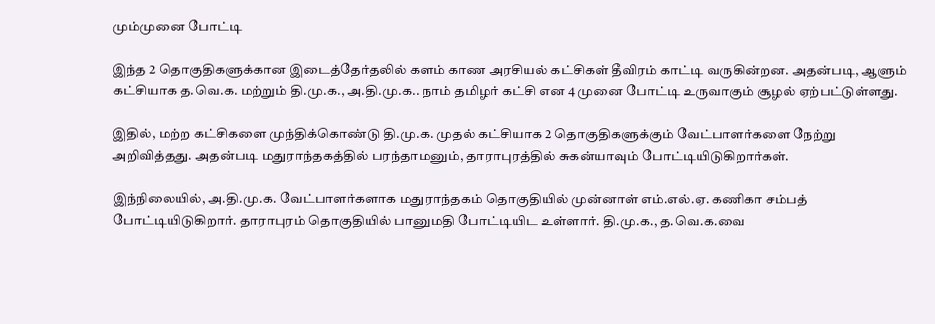மும்முனை போட்டி

இந்த 2 தொகுதிகளுக்கான இடைத்தேர்தலில் களம் காண அரசியல் கட்சிகள் தீவிரம் காட்டி வருகின்றன. அதன்படி, ஆளும் கட்சியாக த.வெ.க. மற்றும் தி.மு.க., அ.தி.மு.க.. நாம் தமிழர் கட்சி என 4 முனை போட்டி உருவாகும் சூழல் ஏற்பட்டுள்ளது.

இதில், மற்ற கட்சிகளை முந்திக்கொண்டு தி.மு.க. முதல் கட்சியாக 2 தொகுதிகளுக்கும் வேட்பாளர்களை நேற்று அறிவித்தது. அதன்படி மதுராந்தகத்தில் பரந்தாமனும், தாராபுரத்தில் சுகன்யாவும் போட்டியிடுகிறார்கள்.

இந்நிலையில், அ.தி.மு.க. வேட்பாளர்களாக மதுராந்தகம் தொகுதியில் முன்னாள் எம்.எல்.ஏ. கணிகா சம்பத் போட்டியிடுகிறார். தாராபுரம் தொகுதியில் பானுமதி போட்டியிட உள்ளார். தி.மு.க., த.வெ.க.வை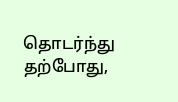தொடர்ந்து தற்போது,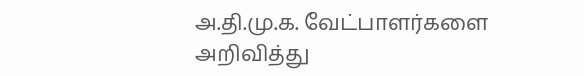அ.தி.மு.க. வேட்பாளர்களை அறிவித்து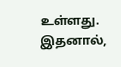உள்ளது. இதனால்,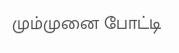மும்முனை போட்டி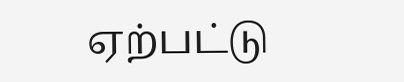ஏற்பட்டு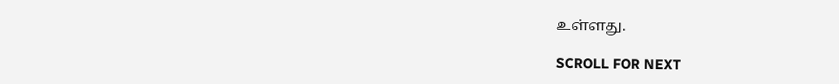உள்ளது.

SCROLL FOR NEXT